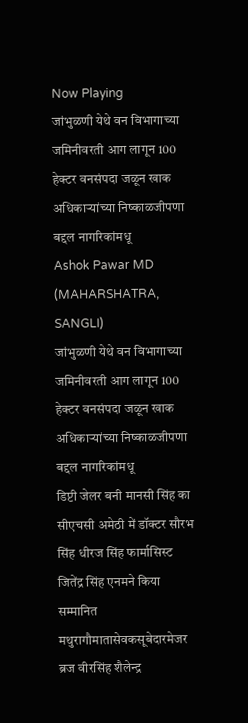Now Playing
जांभुळणी येथे वन विभागाच्या जमिनीवरती आग लागून 100 हेक्टर वनसंपदा जळून खाक अधिकाऱ्यांच्या निष्काळजीपणा बद्दल नागरिकांमधू
Ashok Pawar MD
(MAHARSHATRA, SANGLI)
जांभुळणी येथे वन विभागाच्या जमिनीवरती आग लागून 100 हेक्टर वनसंपदा जळून खाक अधिकाऱ्यांच्या निष्काळजीपणा बद्दल नागरिकांमधू
डिप्टी जेलर बनी मानसी सिंह का सीएचसी अमेठी में डॉक्टर सौरभ सिंह धीरज सिंह फार्मासिस्ट जितेंद्र सिंह एनमने किया सम्मानित
मथुरागौमातासेवकसूबेदारमेजर ब्रज वीरसिंह शैलेन्द्र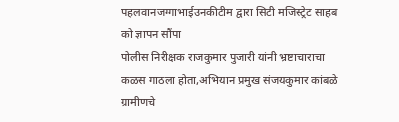पहलवानजग्गाभाईउनकीटीम द्वारा सिटी मजिस्ट्रेट साहब को ज्ञापन सौंपा
पोलीस निरीक्षक राजकुमार पुजारी यांनी भ्रष्टाचाराचा कळस गाठला होता,अभियान प्रमुख संजयकुमार कांबळे
ग्रामीणचे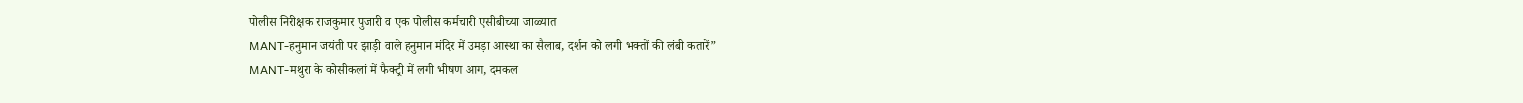पोलीस निरीक्षक राजकुमार पुजारी व एक पोलीस कर्मचारी एसीबीच्या जाळ्यात
MANT-हनुमान जयंती पर झाड़ी वाले हनुमान मंदिर में उमड़ा आस्था का सैलाब, दर्शन को लगी भक्तों की लंबी कतारें”
MANT-मथुरा के कोसीकलां में फैक्ट्री में लगी भीषण आग, दमकल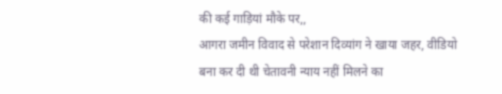की कई गाड़ियां मौके पर,,
आगरा जमीन विवाद से परेशान दिव्यांग ने खाया जहर, वीडियो बना कर दी थी चेतावनी न्याय नहीं मिलने का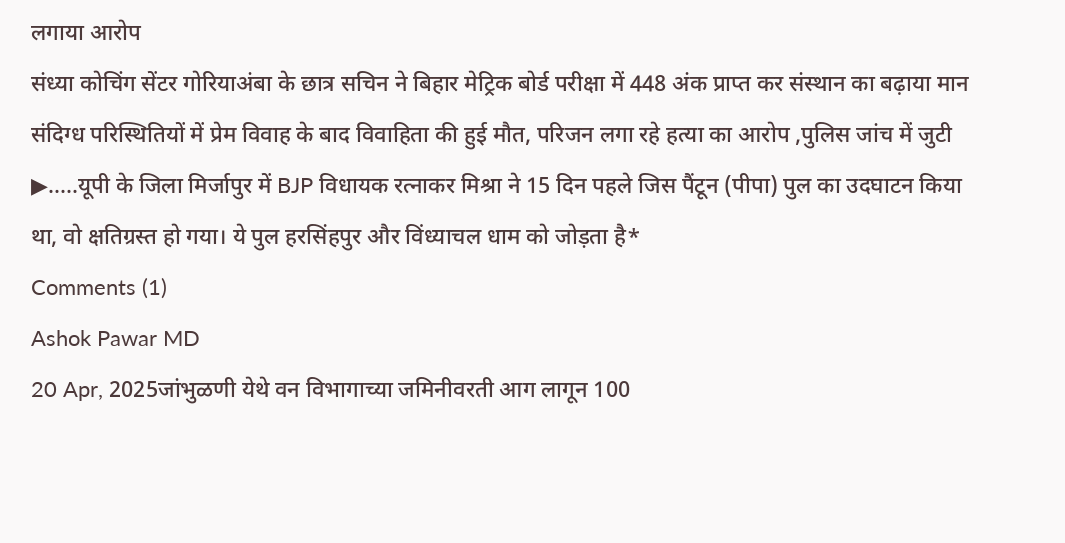लगाया आरोप
संध्या कोचिंग सेंटर गोरियाअंबा के छात्र सचिन ने बिहार मेट्रिक बोर्ड परीक्षा में 448 अंक प्राप्त कर संस्थान का बढ़ाया मान
संदिग्ध परिस्थितियों में प्रेम विवाह के बाद विवाहिता की हुई मौत, परिजन लगा रहे हत्या का आरोप ,पुलिस जांच में जुटी
▶.....यूपी के जिला मिर्जापुर में BJP विधायक रत्नाकर मिश्रा ने 15 दिन पहले जिस पैंटून (पीपा) पुल का उदघाटन किया था, वो क्षतिग्रस्त हो गया। ये पुल हरसिंहपुर और विंध्याचल धाम को जोड़ता है*
Comments (1)
Ashok Pawar MD
20 Apr, 2025जांभुळणी येथे वन विभागाच्या जमिनीवरती आग लागून 100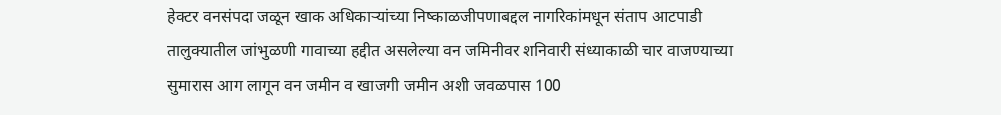हेक्टर वनसंपदा जळून खाक अधिकाऱ्यांच्या निष्काळजीपणाबद्दल नागरिकांमधून संताप आटपाडी तालुक्यातील जांभुळणी गावाच्या हद्दीत असलेल्या वन जमिनीवर शनिवारी संध्याकाळी चार वाजण्याच्या सुमारास आग लागून वन जमीन व खाजगी जमीन अशी जवळपास 100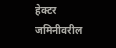हेक्टर जमिनीवरील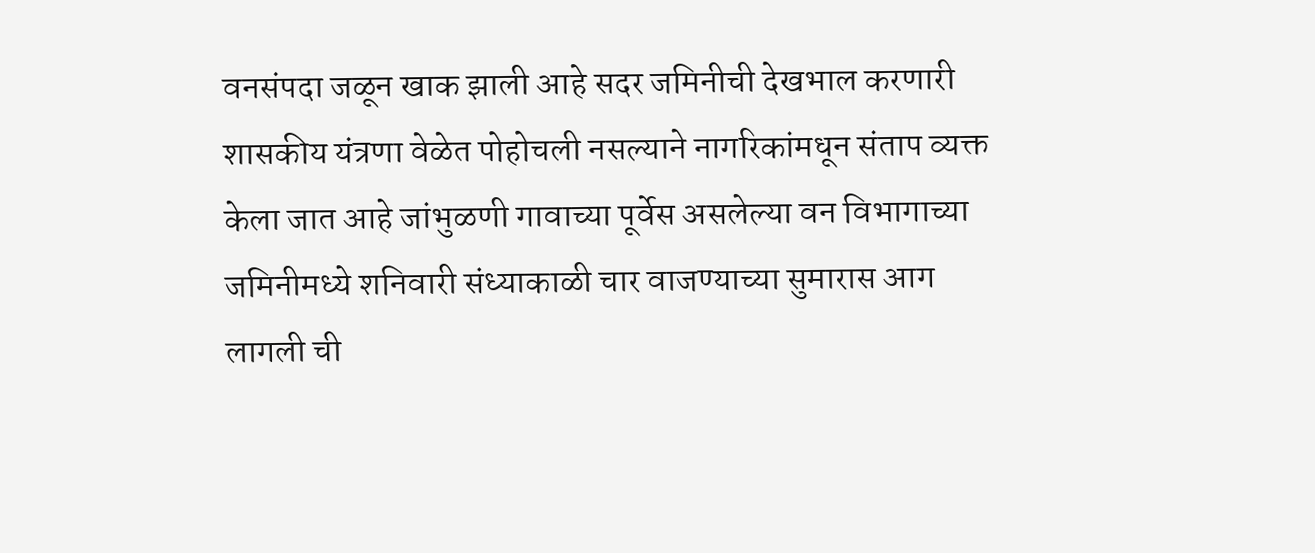वनसंपदा जळून खाक झाली आहे सदर जमिनीची देखभाल करणारी शासकीय यंत्रणा वेळेत पोहोचली नसल्याने नागरिकांमधून संताप व्यक्त केला जात आहे जांभुळणी गावाच्या पूर्वेस असलेल्या वन विभागाच्या जमिनीमध्ये शनिवारी संध्याकाळी चार वाजण्याच्या सुमारास आग लागली ची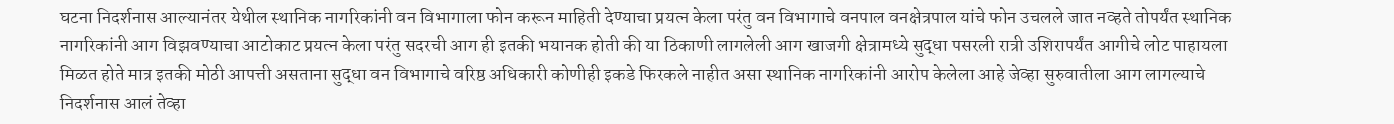घटना निदर्शनास आल्यानंतर येथील स्थानिक नागरिकांनी वन विभागाला फोन करून माहिती देण्याचा प्रयत्न केला परंतु वन विभागाचे वनपाल वनक्षेत्रपाल यांचे फोन उचलले जात नव्हते तोपर्यंत स्थानिक नागरिकांनी आग विझवण्याचा आटोकाट प्रयत्न केला परंतु सदरची आग ही इतकी भयानक होती की या ठिकाणी लागलेली आग खाजगी क्षेत्रामध्ये सुद्धा पसरली रात्री उशिरापर्यंत आगीचे लोट पाहायला मिळत होते मात्र इतकी मोठी आपत्ती असताना सुद्धा वन विभागाचे वरिष्ठ अधिकारी कोणीही इकडे फिरकले नाहीत असा स्थानिक नागरिकांनी आरोप केलेला आहे जेव्हा सुरुवातीला आग लागल्याचे निदर्शनास आलं तेव्हा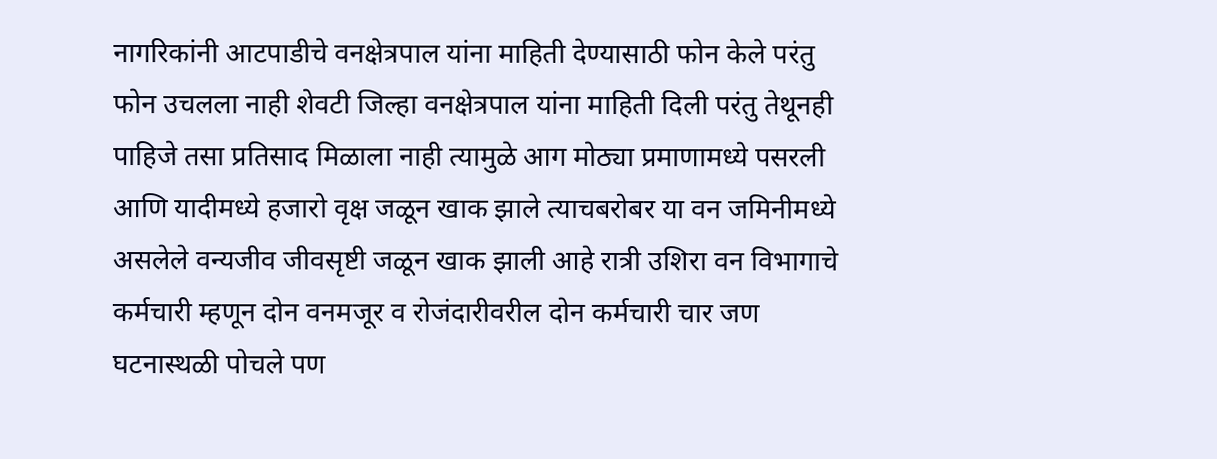नागरिकांनी आटपाडीचे वनक्षेत्रपाल यांना माहिती देण्यासाठी फोन केले परंतु फोन उचलला नाही शेवटी जिल्हा वनक्षेत्रपाल यांना माहिती दिली परंतु तेथूनही पाहिजे तसा प्रतिसाद मिळाला नाही त्यामुळे आग मोठ्या प्रमाणामध्ये पसरली आणि यादीमध्ये हजारो वृक्ष जळून खाक झाले त्याचबरोबर या वन जमिनीमध्ये असलेले वन्यजीव जीवसृष्टी जळून खाक झाली आहे रात्री उशिरा वन विभागाचे कर्मचारी म्हणून दोन वनमजूर व रोजंदारीवरील दोन कर्मचारी चार जण घटनास्थळी पोचले पण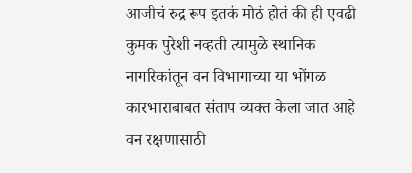आजीचं रुद्र रूप इतकं मोठं होतं की ही एवढी कुमक पुरेशी नव्हती त्यामुळे स्थानिक नागरिकांतून वन विभागाच्या या भोंगळ कारभाराबाबत संताप व्यक्त केला जात आहे वन रक्षणासाठी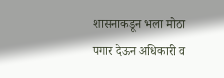शासनाकडून भला मोठा पगार देऊन अधिकारी व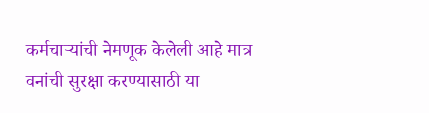कर्मचाऱ्यांची नेमणूक केलेली आहे मात्र वनांची सुरक्षा करण्यासाठी या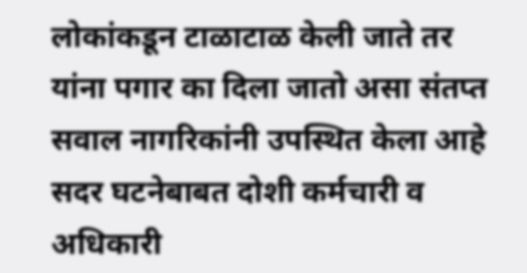लोकांकडून टाळाटाळ केली जाते तर यांना पगार का दिला जातो असा संतप्त सवाल नागरिकांनी उपस्थित केला आहे सदर घटनेबाबत दोशी कर्मचारी व अधिकारी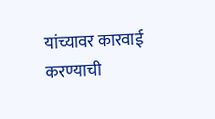यांच्यावर कारवाई करण्याची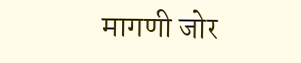मागणी जोर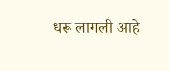धरू लागली आहे